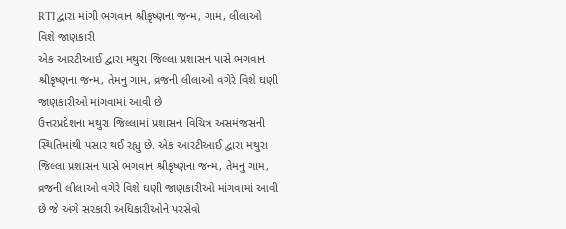RTI દ્વારા માંગી ભગવાન શ્રીકૃષ્ણના જન્મ, ગામ, લીલાઓ વિશે જાણકારી
એક આરટીઆઈ દ્વારા મથુરા જિલ્લા પ્રશાસન પાસે ભગવાન શ્રીકૃષ્ણના જન્મ, તેમનુ ગામ, વ્રજની લીલાઓ વગેરે વિશે ઘણી જાણકારીઓ માંગવામાં આવી છે
ઉત્તરપ્રદેશના મથુરા જિલ્લામાં પ્રશાસન વિચિત્ર અસમંજસની સ્થિતિમાંથી પસાર થઈ રહ્યુ છે. એક આરટીઆઈ દ્વારા મથુરા જિલ્લા પ્રશાસન પાસે ભગવાન શ્રીકૃષ્ણના જન્મ, તેમનુ ગામ, વ્રજની લીલાઓ વગેરે વિશે ઘણી જાણકારીઓ માંગવામાં આવી છે જે અંગે સરકારી અધિકારીઓને પરસેવો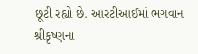છૂટી રહ્યો છે. આરટીઆઈમાં ભગવાન શ્રીકૃષ્ણના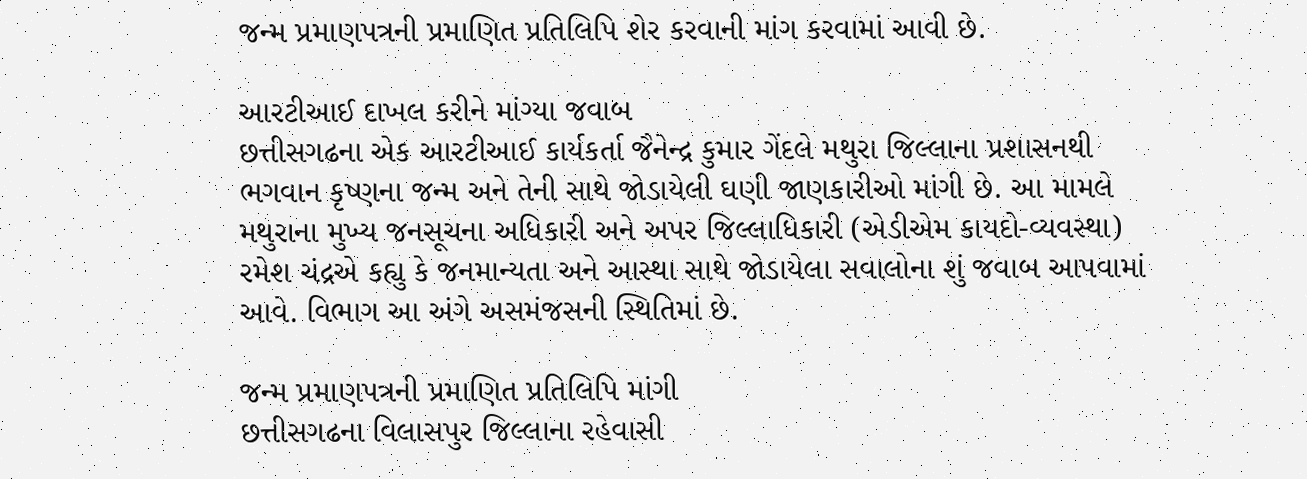જન્મ પ્રમાણપત્રની પ્રમાણિત પ્રતિલિપિ શેર કરવાની માંગ કરવામાં આવી છે.

આરટીઆઈ દાખલ કરીને માંગ્યા જવાબ
છત્તીસગઢના એક આરટીઆઈ કાર્યકર્તા જૈનેન્દ્ર કુમાર ગેંદલે મથુરા જિલ્લાના પ્રશાસનથી ભગવાન કૃષ્ણના જન્મ અને તેની સાથે જોડાયેલી ઘણી જાણકારીઓ માંગી છે. આ મામલે મથુરાના મુખ્ય જનસૂચના અધિકારી અને અપર જિલ્લાધિકારી (એડીએમ કાયદો-વ્યવસ્થા) રમેશ ચંદ્રએ કહ્યુ કે જનમાન્યતા અને આસ્થા સાથે જોડાયેલા સવાલોના શું જવાબ આપવામાં આવે. વિભાગ આ અંગે અસમંજસની સ્થિતિમાં છે.

જન્મ પ્રમાણપત્રની પ્રમાણિત પ્રતિલિપિ માંગી
છત્તીસગઢના વિલાસપુર જિલ્લાના રહેવાસી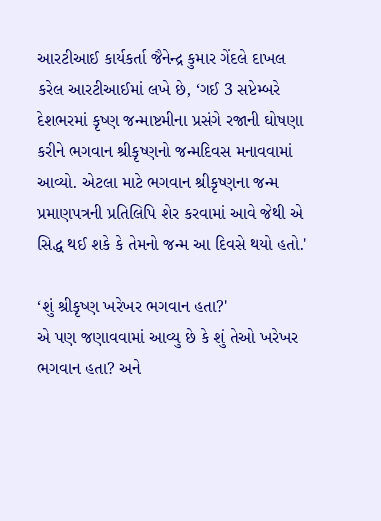આરટીઆઈ કાર્યકર્તા જૈનેન્દ્ર કુમાર ગેંદલે દાખલ કરેલ આરટીઆઈમાં લખે છે, ‘ગઈ 3 સપ્ટેમ્બરે દેશભરમાં કૃષ્ણ જન્માષ્ટમીના પ્રસંગે રજાની ઘોષણા કરીને ભગવાન શ્રીકૃષ્ણનો જન્મદિવસ મનાવવામાં આવ્યો. એટલા માટે ભગવાન શ્રીકૃષ્ણના જન્મ પ્રમાણપત્રની પ્રતિલિપિ શેર કરવામાં આવે જેથી એ સિદ્ધ થઈ શકે કે તેમનો જન્મ આ દિવસે થયો હતો.'

‘શું શ્રીકૃષ્ણ ખરેખર ભગવાન હતા?'
એ પણ જણાવવામાં આવ્યુ છે કે શું તેઓ ખરેખર ભગવાન હતા? અને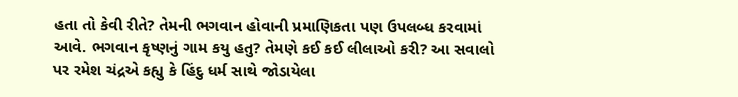હતા તો કેવી રીતે? તેમની ભગવાન હોવાની પ્રમાણિકતા પણ ઉપલબ્ધ કરવામાં આવે. ભગવાન કૃષ્ણનું ગામ કયુ હતુ? તેમણે કઈ કઈ લીલાઓ કરી? આ સવાલો પર રમેશ ચંદ્રએ કહ્યુ કે હિંદુ ધર્મ સાથે જોડાયેલા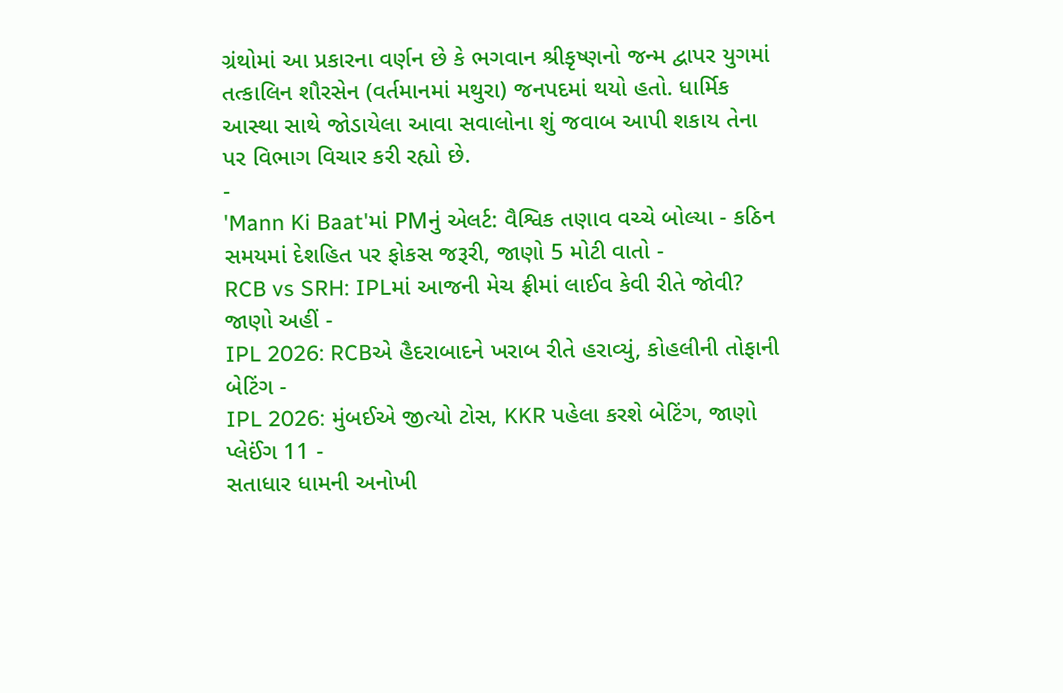ગ્રંથોમાં આ પ્રકારના વર્ણન છે કે ભગવાન શ્રીકૃષ્ણનો જન્મ દ્વાપર યુગમાં તત્કાલિન શૌરસેન (વર્તમાનમાં મથુરા) જનપદમાં થયો હતો. ધાર્મિક આસ્થા સાથે જોડાયેલા આવા સવાલોના શું જવાબ આપી શકાય તેના પર વિભાગ વિચાર કરી રહ્યો છે.
-
'Mann Ki Baat'માં PMનું એલર્ટ: વૈશ્વિક તણાવ વચ્ચે બોલ્યા - કઠિન સમયમાં દેશહિત પર ફોકસ જરૂરી, જાણો 5 મોટી વાતો -
RCB vs SRH: IPLમાં આજની મેચ ફ્રીમાં લાઈવ કેવી રીતે જોવી? જાણો અહીં -
IPL 2026: RCBએ હૈદરાબાદને ખરાબ રીતે હરાવ્યું, કોહલીની તોફાની બેટિંગ -
IPL 2026: મુંબઈએ જીત્યો ટોસ, KKR પહેલા કરશે બેટિંગ, જાણો પ્લેઈંગ 11 -
સતાધાર ધામની અનોખી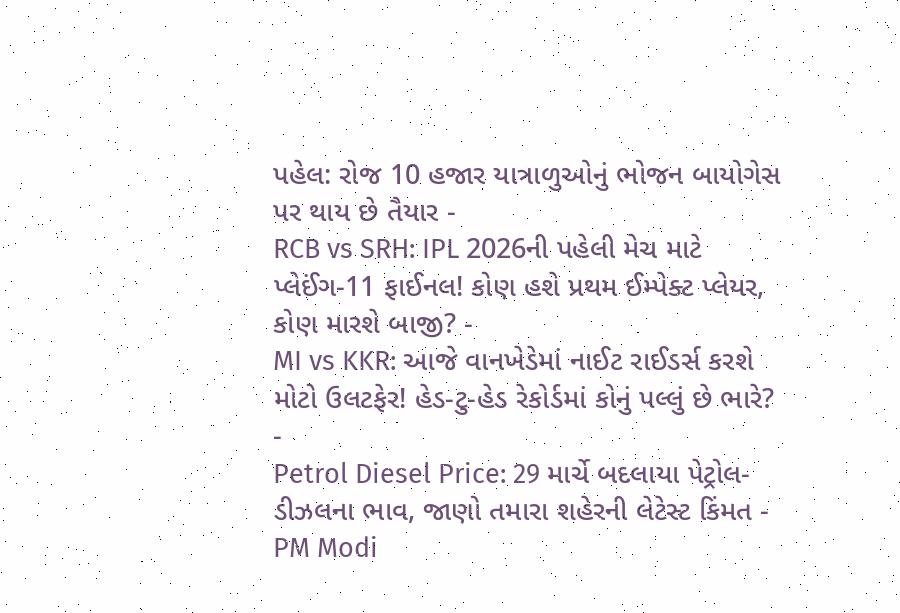પહેલ: રોજ 10 હજાર યાત્રાળુઓનું ભોજન બાયોગેસ પર થાય છે તૈયાર -
RCB vs SRH: IPL 2026ની પહેલી મેચ માટે પ્લેઈંગ-11 ફાઈનલ! કોણ હશે પ્રથમ ઈમ્પેક્ટ પ્લેયર, કોણ મારશે બાજી? -
MI vs KKR: આજે વાનખેડેમાં નાઈટ રાઈડર્સ કરશે મોટો ઉલટફેર! હેડ-ટુ-હેડ રેકોર્ડમાં કોનું પલ્લું છે ભારે? -
Petrol Diesel Price: 29 માર્ચે બદલાયા પેટ્રોલ-ડીઝલના ભાવ, જાણો તમારા શહેરની લેટેસ્ટ કિંમત -
PM Modi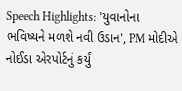Speech Highlights: 'યુવાનોના ભવિષ્યને મળશે નવી ઉડાન', PM મોદીએ નોઈડા એરપોર્ટનું કર્યું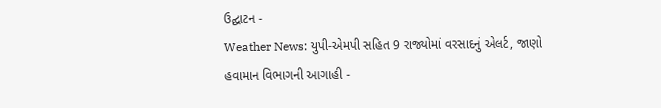ઉદ્ઘાટન -
Weather News: યુપી-એમપી સહિત 9 રાજ્યોમાં વરસાદનું એલર્ટ, જાણો હવામાન વિભાગની આગાહી -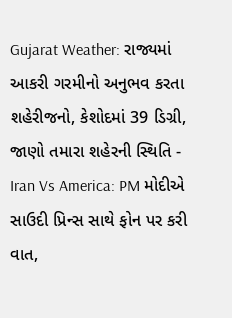Gujarat Weather: રાજ્યમાં આકરી ગરમીનો અનુભવ કરતા શહેરીજનો, કેશોદમાં 39 ડિગ્રી, જાણો તમારા શહેરની સ્થિતિ -
Iran Vs America: PM મોદીએ સાઉદી પ્રિન્સ સાથે ફોન પર કરી વાત,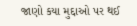જાણો કયા મુદ્દાઓ પર થઈ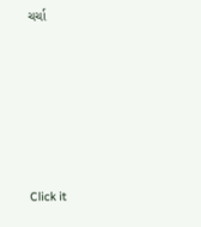ચર્ચા






Click it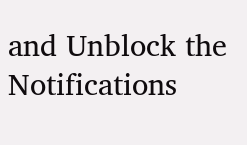and Unblock the Notifications